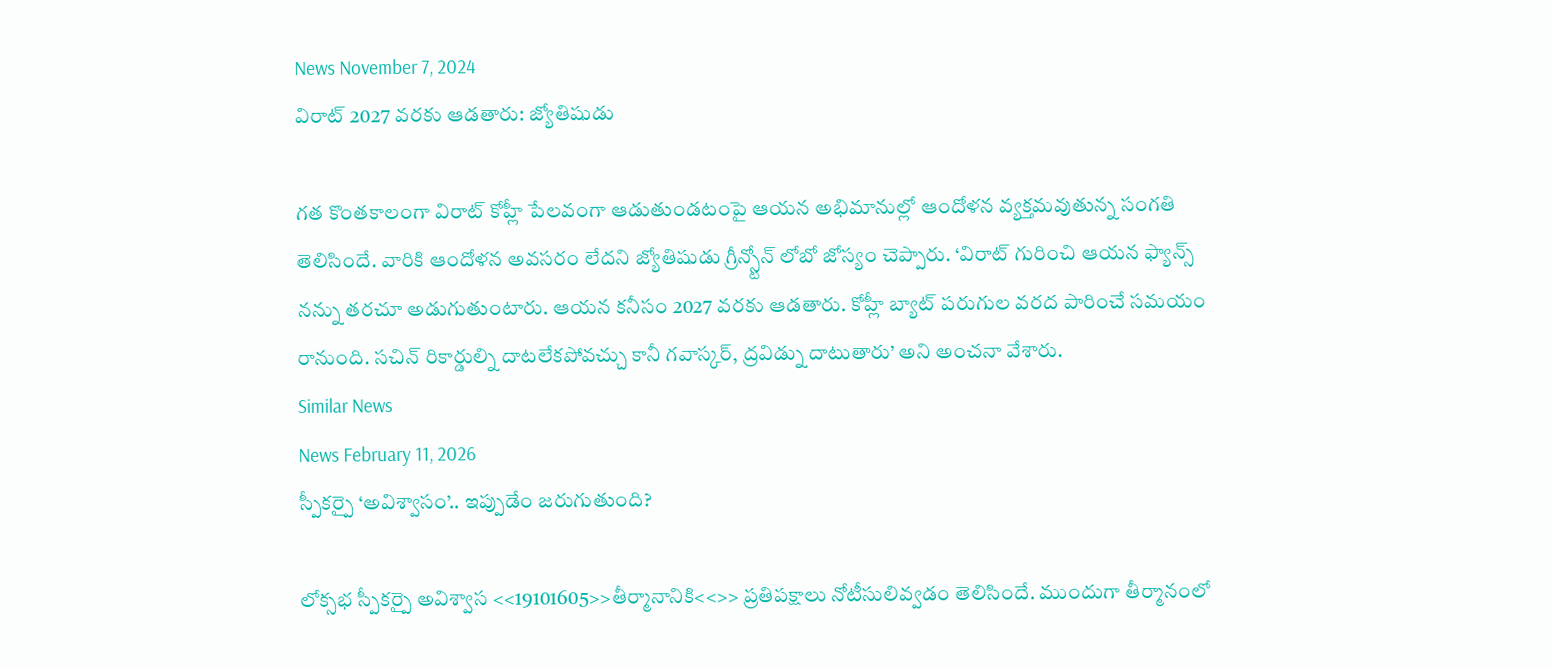News November 7, 2024
విరాట్ 2027 వరకు ఆడతారు: జ్యోతిషుడు

గత కొంతకాలంగా విరాట్ కోహ్లీ పేలవంగా ఆడుతుండటంపై ఆయన అభిమానుల్లో ఆందోళన వ్యక్తమవుతున్న సంగతి తెలిసిందే. వారికి ఆందోళన అవసరం లేదని జ్యోతిషుడు గ్రీన్స్టోన్ లోబో జోస్యం చెప్పారు. ‘విరాట్ గురించి ఆయన ఫ్యాన్స్ నన్ను తరచూ అడుగుతుంటారు. ఆయన కనీసం 2027 వరకు ఆడతారు. కోహ్లీ బ్యాట్ పరుగుల వరద పారించే సమయం రానుంది. సచిన్ రికార్డుల్ని దాటలేకపోవచ్చు కానీ గవాస్కర్, ద్రవిడ్ను దాటుతారు’ అని అంచనా వేశారు.
Similar News
News February 11, 2026
స్పీకర్పై ‘అవిశ్వాసం’.. ఇప్పుడేం జరుగుతుంది?

లోక్సభ స్పీకర్పై అవిశ్వాస <<19101605>>తీర్మానానికి<<>> ప్రతిపక్షాలు నోటీసులివ్వడం తెలిసిందే. ముందుగా తీర్మానంలో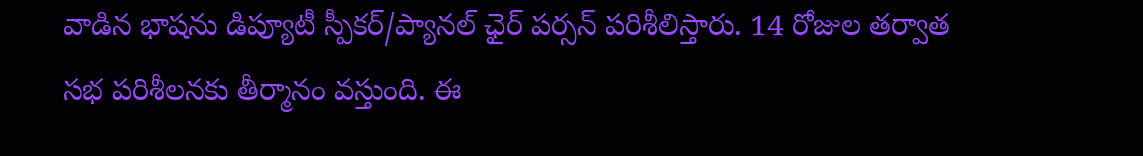వాడిన భాషను డిప్యూటీ స్పీకర్/ప్యానల్ ఛైర్ పర్సన్ పరిశీలిస్తారు. 14 రోజుల తర్వాత సభ పరిశీలనకు తీర్మానం వస్తుంది. ఈ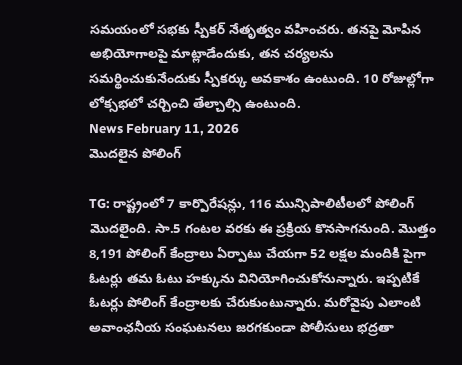సమయంలో సభకు స్పీకర్ నేతృత్వం వహించరు. తనపై మోపిన అభియోగాలపై మాట్లాడేందుకు, తన చర్యలను సమర్థించుకునేందుకు స్పీకర్కు అవకాశం ఉంటుంది. 10 రోజుల్లోగా లోక్సభలో చర్చించి తేల్చాల్సి ఉంటుంది.
News February 11, 2026
మొదలైన పోలింగ్

TG: రాష్ట్రంలో 7 కార్పొరేషన్లు, 116 మున్సిపాలిటీలలో పోలింగ్ మొదలైంది. సా.5 గంటల వరకు ఈ ప్రక్రియ కొనసాగనుంది. మొత్తం 8,191 పోలింగ్ కేంద్రాలు ఏర్పాటు చేయగా 52 లక్షల మందికి పైగా ఓటర్లు తమ ఓటు హక్కును వినియోగించుకోనున్నారు. ఇప్పటికే ఓటర్లు పోలింగ్ కేంద్రాలకు చేరుకుంటున్నారు. మరోవైపు ఎలాంటి అవాంఛనీయ సంఘటనలు జరగకుండా పోలీసులు భద్రతా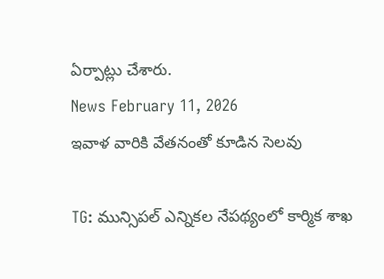ఏర్పాట్లు చేశారు.
News February 11, 2026
ఇవాళ వారికి వేతనంతో కూడిన సెలవు

TG: మున్సిపల్ ఎన్నికల నేపథ్యంలో కార్మిక శాఖ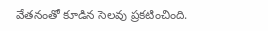వేతనంతో కూడిన సెలవు ప్రకటించింది.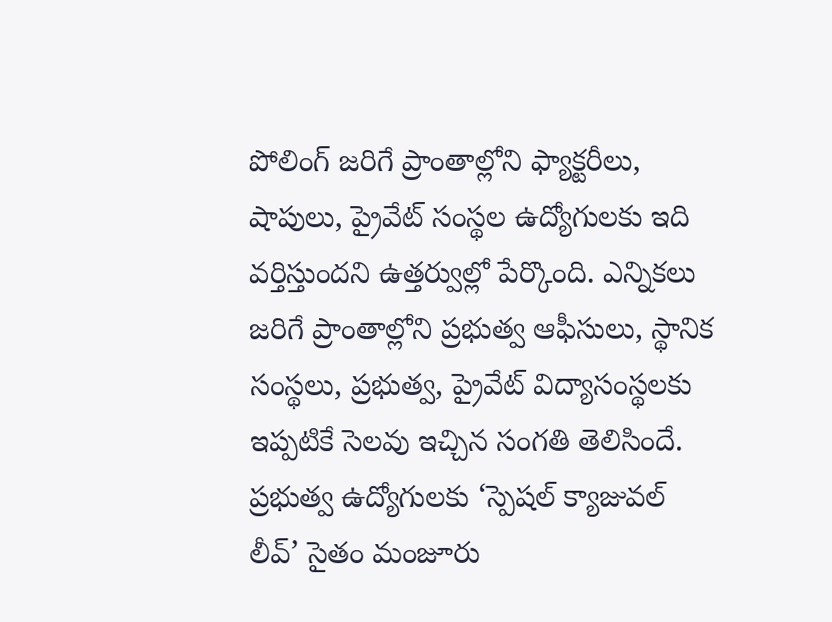పోలింగ్ జరిగే ప్రాంతాల్లోని ఫ్యాక్టరీలు, షాపులు, ప్రైవేట్ సంస్థల ఉద్యోగులకు ఇది వర్తిస్తుందని ఉత్తర్వుల్లో పేర్కొంది. ఎన్నికలు జరిగే ప్రాంతాల్లోని ప్రభుత్వ ఆఫీసులు, స్థానిక సంస్థలు, ప్రభుత్వ, ప్రైవేట్ విద్యాసంస్థలకు ఇప్పటికే సెలవు ఇచ్చిన సంగతి తెలిసిందే. ప్రభుత్వ ఉద్యోగులకు ‘స్పెషల్ క్యాజువల్ లీవ్’ సైతం మంజూరు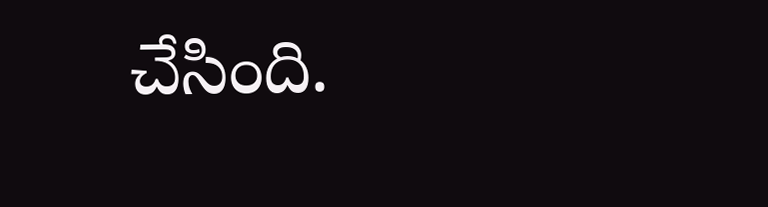చేసింది.